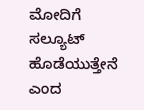ಮೋದಿಗೆ ಸಲ್ಯೂಟ್ ಹೊಡೆಯುತ್ತೇನೆ ಎಂದ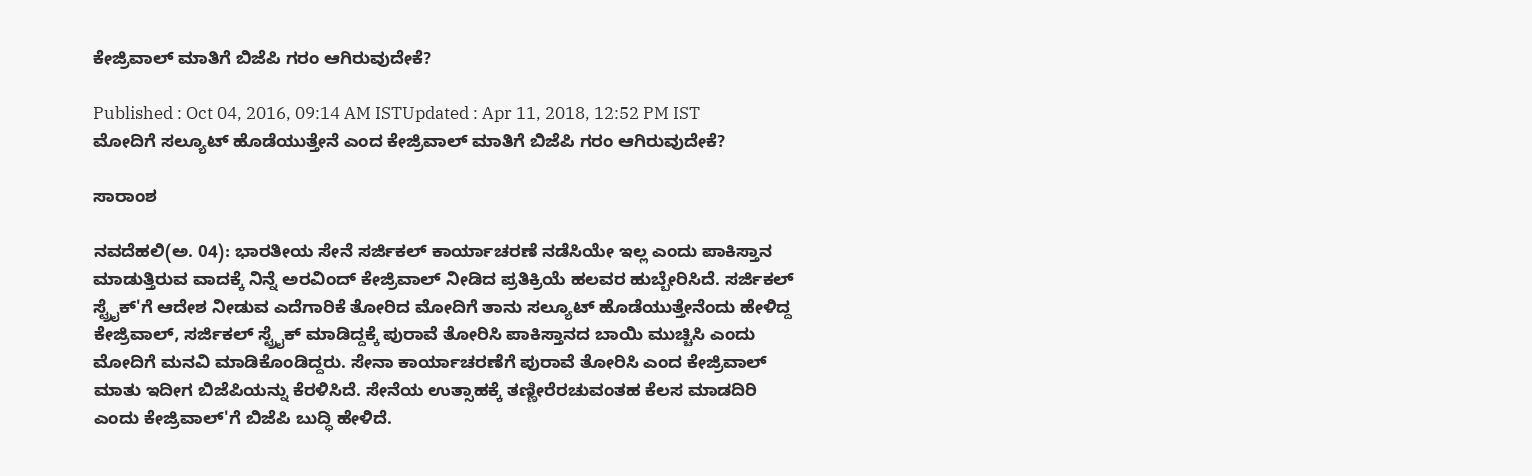ಕೇಜ್ರಿವಾಲ್ ಮಾತಿಗೆ ಬಿಜೆಪಿ ಗರಂ ಆಗಿರುವುದೇಕೆ?

Published : Oct 04, 2016, 09:14 AM ISTUpdated : Apr 11, 2018, 12:52 PM IST
ಮೋದಿಗೆ ಸಲ್ಯೂಟ್ ಹೊಡೆಯುತ್ತೇನೆ ಎಂದ ಕೇಜ್ರಿವಾಲ್ ಮಾತಿಗೆ ಬಿಜೆಪಿ ಗರಂ ಆಗಿರುವುದೇಕೆ?

ಸಾರಾಂಶ

ನವದೆಹಲಿ(ಅ. 04): ಭಾರತೀಯ ಸೇನೆ ಸರ್ಜಿಕಲ್ ಕಾರ್ಯಾಚರಣೆ ನಡೆಸಿಯೇ ಇಲ್ಲ ಎಂದು ಪಾಕಿಸ್ತಾನ ಮಾಡುತ್ತಿರುವ ವಾದಕ್ಕೆ ನಿನ್ನೆ ಅರವಿಂದ್ ಕೇಜ್ರಿವಾಲ್ ನೀಡಿದ ಪ್ರತಿಕ್ರಿಯೆ ಹಲವರ ಹುಬ್ಬೇರಿಸಿದೆ. ಸರ್ಜಿಕಲ್ ಸ್ಟ್ರೈಕ್'ಗೆ ಆದೇಶ ನೀಡುವ ಎದೆಗಾರಿಕೆ ತೋರಿದ ಮೋದಿಗೆ ತಾನು ಸಲ್ಯೂಟ್ ಹೊಡೆಯುತ್ತೇನೆಂದು ಹೇಳಿದ್ದ ಕೇಜ್ರಿವಾಲ್, ಸರ್ಜಿಕಲ್ ಸ್ಟ್ರೈಕ್ ಮಾಡಿದ್ದಕ್ಕೆ ಪುರಾವೆ ತೋರಿಸಿ ಪಾಕಿಸ್ತಾನದ ಬಾಯಿ ಮುಚ್ಚಿಸಿ ಎಂದು ಮೋದಿಗೆ ಮನವಿ ಮಾಡಿಕೊಂಡಿದ್ದರು. ಸೇನಾ ಕಾರ್ಯಾಚರಣೆಗೆ ಪುರಾವೆ ತೋರಿಸಿ ಎಂದ ಕೇಜ್ರಿವಾಲ್ ಮಾತು ಇದೀಗ ಬಿಜೆಪಿಯನ್ನು ಕೆರಳಿಸಿದೆ. ಸೇನೆಯ ಉತ್ಸಾಹಕ್ಕೆ ತಣ್ಣೀರೆರಚುವಂತಹ ಕೆಲಸ ಮಾಡದಿರಿ ಎಂದು ಕೇಜ್ರಿವಾಲ್'ಗೆ ಬಿಜೆಪಿ ಬುದ್ಧಿ ಹೇಳಿದೆ.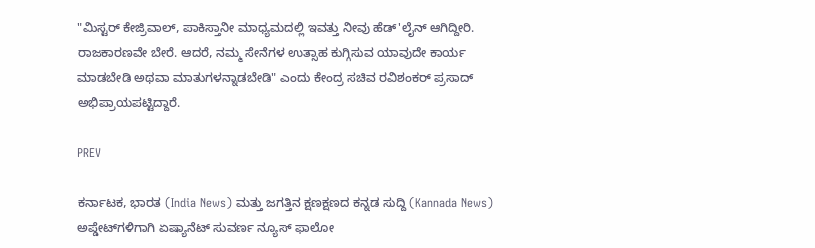"ಮಿಸ್ಟರ್ ಕೇಜ್ರಿವಾಲ್, ಪಾಕಿಸ್ತಾನೀ ಮಾಧ್ಯಮದಲ್ಲಿ ಇವತ್ತು ನೀವು ಹೆಡ್'ಲೈನ್ ಆಗಿದ್ದೀರಿ. ರಾಜಕಾರಣವೇ ಬೇರೆ. ಆದರೆ, ನಮ್ಮ ಸೇನೆಗಳ ಉತ್ಸಾಹ ಕುಗ್ಗಿಸುವ ಯಾವುದೇ ಕಾರ್ಯ ಮಾಡಬೇಡಿ ಅಥವಾ ಮಾತುಗಳನ್ನಾಡಬೇಡಿ" ಎಂದು ಕೇಂದ್ರ ಸಚಿವ ರವಿಶಂಕರ್ ಪ್ರಸಾದ್ ಅಭಿಪ್ರಾಯಪಟ್ಟಿದ್ದಾರೆ.

PREV

ಕರ್ನಾಟಕ, ಭಾರತ (India News) ಮತ್ತು ಜಗತ್ತಿನ ಕ್ಷಣಕ್ಷಣದ ಕನ್ನಡ ಸುದ್ದಿ (Kannada News) ಅಪ್ಡೇಟ್‌ಗಳಿಗಾಗಿ ಏಷ್ಯಾನೆಟ್ ಸುವರ್ಣ ನ್ಯೂಸ್‌ ಫಾಲೋ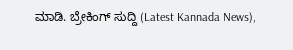ಮಾಡಿ. ಬ್ರೇಕಿಂಗ್ ಸುದ್ದಿ (Latest Kannada News),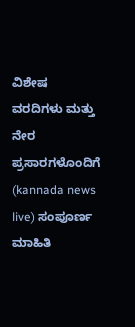ವಿಶೇಷ ವರದಿಗಳು ಮತ್ತು ನೇರ ಪ್ರಸಾರಗಳೊಂದಿಗೆ (kannada news live) ಸಂಪೂರ್ಣ ಮಾಹಿತಿ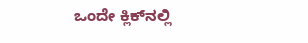ಒಂದೇ ಕ್ಲಿಕ್‌ನಲ್ಲಿ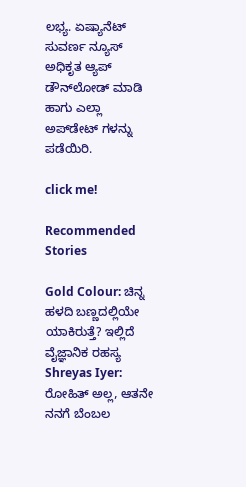ಲಭ್ಯ. ಏಷ್ಯಾನೆಟ್ ಸುವರ್ಣ ನ್ಯೂಸ್ ಅಧಿಕೃತ ಆ್ಯಪ್ ಡೌನ್‌ಲೋಡ್ ಮಾಡಿ ಹಾಗು ಎಲ್ಲಾ ಅಪ್‌ಡೇಟ್ ಗಳನ್ನು ಪಡೆಯಿರಿ.

click me!

Recommended Stories

Gold Colour: ಚಿನ್ನ ಹಳದಿ ಬಣ್ಣದಲ್ಲಿಯೇ ಯಾಕಿರುತ್ತೆ? ಇಲ್ಲಿದೆ ವೈಜ್ಞಾನಿಕ ರಹಸ್ಯ
Shreyas Iyer: ರೋಹಿತ್ ಅಲ್ಲ, ಆತನೇ ನನಗೆ ಬೆಂಬಲ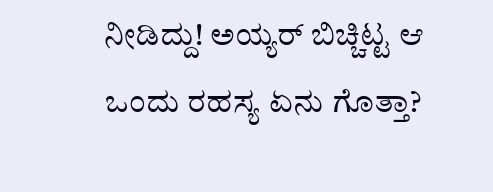ನೀಡಿದ್ದು! ಅಯ್ಯರ್ ಬಿಚ್ಚಿಟ್ಟ ಆ ಒಂದು ರಹಸ್ಯ ಏನು ಗೊತ್ತಾ?